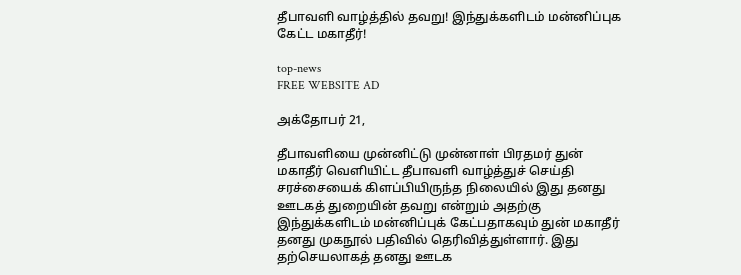தீபாவளி வாழ்த்தில் தவறு! இந்துக்களிடம் மன்னிப்புக கேட்ட மகாதீர்!

top-news
FREE WEBSITE AD

அக்தோபர் 21,

தீபாவளியை முன்னிட்டு முன்னாள் பிரதமர் துன் மகாதீர் வெளியிட்ட தீபாவளி வாழ்த்துச் செய்தி சரச்சையைக் கிளப்பியிருந்த நிலையில் இது தனது ஊடகத் துறையின் தவறு என்றும் அதற்கு இந்துக்களிடம் மன்னிப்புக் கேட்பதாகவும் துன் மகாதீர் தனது முகநூல் பதிவில் தெரிவித்துள்ளார். இது தற்செயலாகத் தனது ஊடக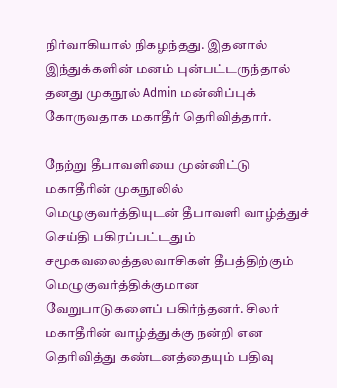நிர்வாகியால் நிகழந்தது. இதனால் இந்துக்களின் மனம் புன்பட்டருந்தால் தனது முகநூல் Admin மன்னிப்புக் கோருவதாக மகாதீர் தெரிவித்தார்.

நேற்று தீபாவளியை முன்னிட்டு மகாதீரின் முகநூலில் மெழுகுவர்த்தியுடன் தீபாவளி வாழ்த்துச் செய்தி பகிரப்பட்டதும் சமூகவலைத்தலவாசிகள் தீபத்திற்கும் மெழுகுவர்த்திக்குமான வேறுபாடுகளைப் பகிர்ந்தனர். சிலர் மகாதீரின் வாழ்த்துக்கு நன்றி என தெரிவித்து கண்டனத்தையும் பதிவு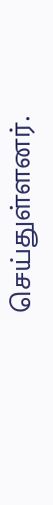செய்துள்ளனர்.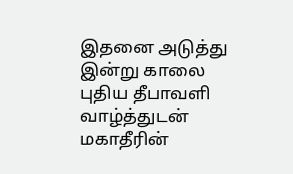இதனை அடுத்து இன்று காலை புதிய தீபாவளி வாழ்த்துடன் மகாதீரின்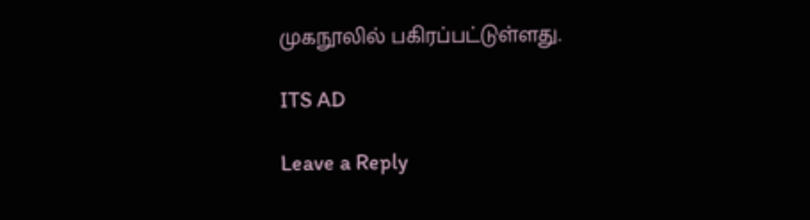முகநூலில் பகிரப்பட்டுள்ளது.

ITS AD

Leave a Reply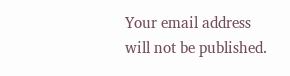Your email address will not be published.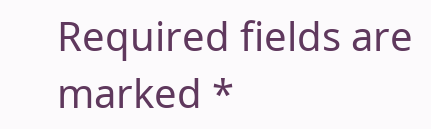Required fields are marked *